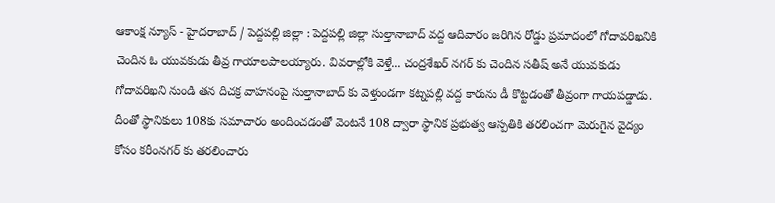ఆకాంక్ష న్యూస్ - హైదరాబాద్ / పెద్దపల్లి జిల్లా : పెద్దపల్లి జిల్లా సుల్తానాబాద్ వద్ద ఆదివారం జరిగిన రోడ్డు ప్రమాదంలో గోదావరిఖనికి చెందిన ఓ యువకుడు తీవ్ర గాయాలపాలయ్యారు. వివరాల్లోకి వెళ్తే... చంద్రశేఖర్ నగర్ కు చెందిన సతీష్ అనే యువకుడు గోదావరిఖని నుండి తన దిచక్ర వాహనంపై సుల్తానాబాద్ కు వెళ్తుండగా కట్నపల్లి వద్ద కారును డీ కొట్టడంతో తీవ్రంగా గాయపడ్డాడు. దీంతో స్థానికులు 108కు సమాచారం అందించడంతో వెంటనే 108 ద్వారా స్థానిక ప్రభుత్వ ఆస్పతికి తరలించగా మెరుగైన వైద్యం కోసం కరీంనగర్ కు తరలించారు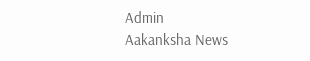Admin
Aakanksha News